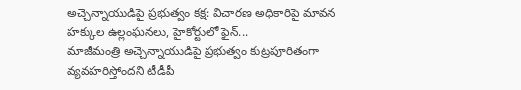అచ్చెన్నాయుడిపై ప్రభుత్వం కక్ష: విచారణ అధికారిపై మావన హక్కుల ఉల్లంఘనలు, హైకోర్టులో ఫైన్...
మాజీమంత్రి అచ్చెన్నాయుడిపై ప్రభుత్వం కుట్రపూరితంగా వ్యవహరిస్తోందని టీడీపీ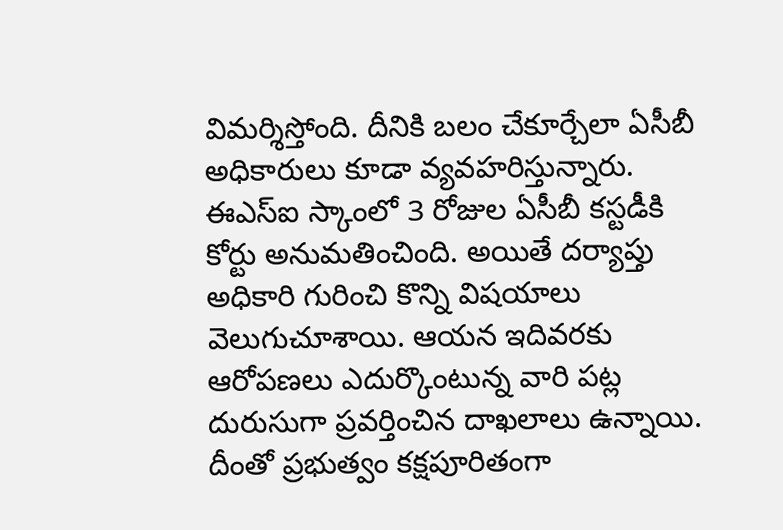విమర్శిస్తోంది. దీనికి బలం చేకూర్చేలా ఏసీబీ అధికారులు కూడా వ్యవహరిస్తున్నారు. ఈఎస్ఐ స్కాంలో 3 రోజుల ఏసీబీ కస్టడీకి కోర్టు అనుమతించింది. అయితే దర్యాప్తు అధికారి గురించి కొన్ని విషయాలు వెలుగుచూశాయి. ఆయన ఇదివరకు ఆరోపణలు ఎదుర్కొంటున్న వారి పట్ల దురుసుగా ప్రవర్తించిన దాఖలాలు ఉన్నాయి. దీంతో ప్రభుత్వం కక్షపూరితంగా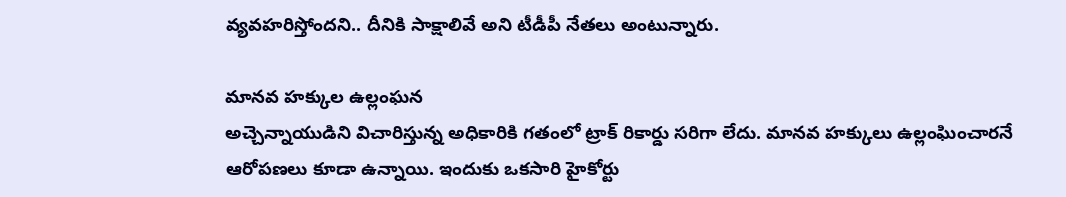వ్యవహరిస్తోందని.. దీనికి సాక్షాలివే అని టీడీపీ నేతలు అంటున్నారు.

మానవ హక్కుల ఉల్లంఘన
అచ్చెన్నాయుడిని విచారిస్తున్న అధికారికి గతంలో ట్రాక్ రికార్డు సరిగా లేదు. మానవ హక్కులు ఉల్లంఘించారనే ఆరోపణలు కూడా ఉన్నాయి. ఇందుకు ఒకసారి హైకోర్టు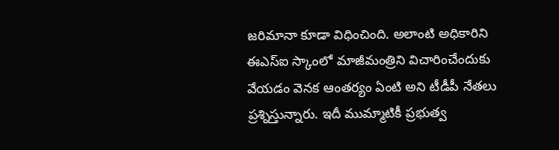జరిమానా కూడా విధించింది. అలాంటి అధికారిని ఈఎస్ఐ స్కాంలో మాజీమంత్రిని విచారించేందుకు వేయడం వెనక ఆంతర్యం ఏంటి అని టీడీపీ నేతలు ప్రశ్నిస్తున్నారు. ఇదీ ముమ్మాటికీ ప్రభుత్వ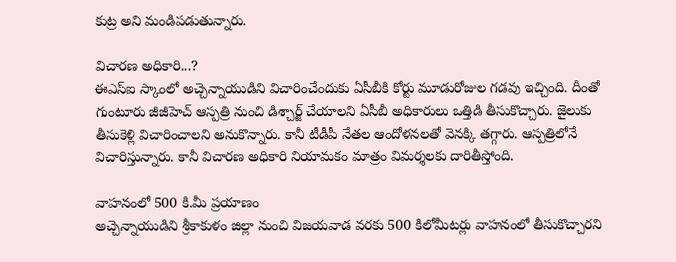కుట్ర అని మండిపడుతున్నారు.

విచారణ అధికారి...?
ఈఎస్ఐ స్కాంలో అచ్చెన్నాయుడిని విచారించేందుకు ఏసీబీకి కోర్టు మూడురోజుల గడవు ఇచ్చింది. దీంతో గుంటూరు జీజీహెచ్ ఆస్పత్రి నుంచి డిశ్చార్జ్ చేయాలని ఏసీబీ అధికారులు ఒత్తిడి తీసుకొచ్చారు. జైలుకు తీసుకెళ్లి విచారించాలని అనుకొన్నారు. కానీ టీడీపీ నేతల ఆందోళనలతో వెనక్కి తగ్గారు. ఆస్పత్రిలోనే విచారిస్తున్నారు. కానీ విచారణ అధికారి నియామకం మాత్రం విమర్శలకు దారితీస్తోంది.

వాహనంలో 500 కి.మీ ప్రయాణం
అచ్చెన్నాయుడిని శ్రీకాకుళం జిల్లా నుంచి విజయవాడ వరకు 500 కిలోమీటర్లు వాహనంలో తీసుకొచ్చారని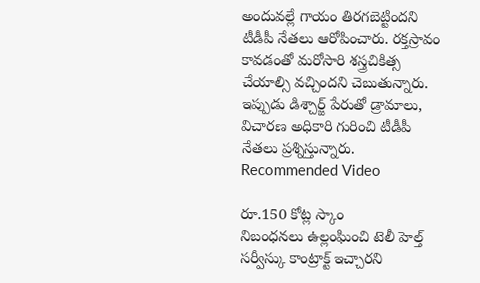అందువల్లే గాయం తిరగబెట్టిందని టీడీపీ నేతలు ఆరోపించారు. రక్తస్రావం కావడంతో మరోసారి శస్త్రచికిత్స చేయాల్సి వచ్చిందని చెబుతున్నారు. ఇప్పుడు డిశ్చార్జ్ పేరుతో డ్రామాలు, విచారణ అధికారి గురించి టీడీపీ నేతలు ప్రశ్నిస్తున్నారు.
Recommended Video

రూ.150 కోట్ల స్కాం
నిబంధనలు ఉల్లంఘించి టెలీ హెల్త్ సర్వీస్కు కాంట్రాక్ట్ ఇచ్చారని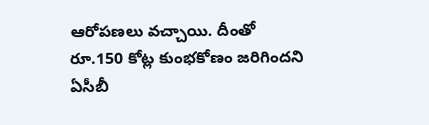ఆరోపణలు వచ్చాయి. దీంతో రూ.150 కోట్ల కుంభకోణం జరిగిందని ఏసీబీ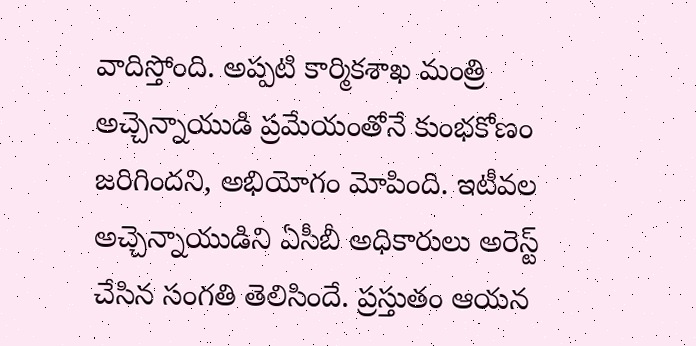వాదిస్తోంది. అప్పటి కార్మికశాఖ మంత్రి అచ్చెన్నాయుడి ప్రమేయంతోనే కుంభకోణం జరిగిందని, అభియోగం మోపింది. ఇటీవల అచ్చెన్నాయుడిని ఏసీబీ అధికారులు అరెస్ట్ చేసిన సంగతి తెలిసిందే. ప్రస్తుతం ఆయన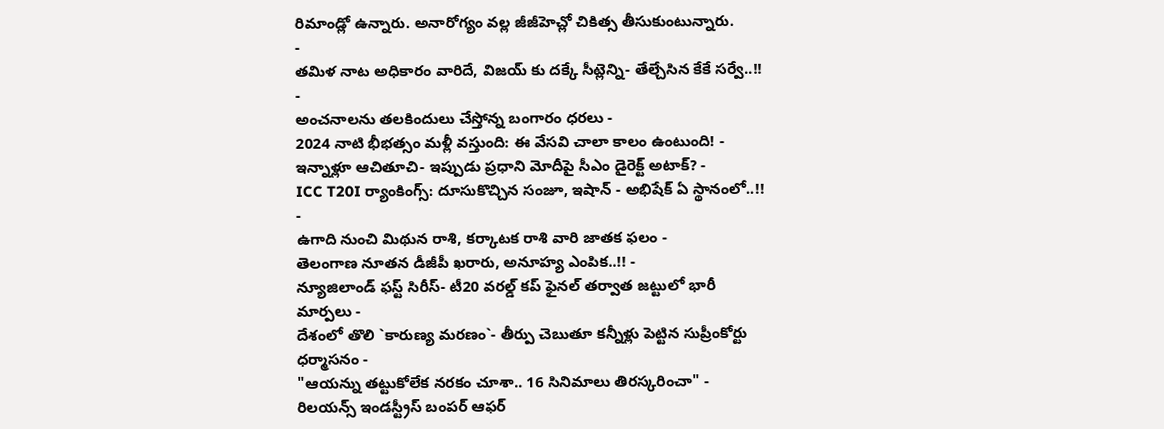రిమాండ్లో ఉన్నారు. అనారోగ్యం వల్ల జీజీహెచ్లో చికిత్స తీసుకుంటున్నారు.
-
తమిళ నాట అధికారం వారిదే, విజయ్ కు దక్కే సీట్లెన్ని- తేల్చేసిన కేకే సర్వే..!! -
అంచనాలను తలకిందులు చేస్తోన్న బంగారం ధరలు -
2024 నాటి భీభత్సం మళ్లీ వస్తుంది: ఈ వేసవి చాలా కాలం ఉంటుంది! -
ఇన్నాళ్లూ ఆచితూచి- ఇప్పుడు ప్రధాని మోదీపై సీఎం డైరెక్ట్ అటాక్? -
ICC T20I ర్యాంకింగ్స్: దూసుకొచ్చిన సంజూ, ఇషాన్ - అభిషేక్ ఏ స్థానంలో..!! -
ఉగాది నుంచి మిథున రాశి, కర్కాటక రాశి వారి జాతక ఫలం -
తెలంగాణ నూతన డీజీపీ ఖరారు, అనూహ్య ఎంపిక..!! -
న్యూజిలాండ్ ఫస్ట్ సిరీస్- టీ20 వరల్డ్ కప్ ఫైనల్ తర్వాత జట్టులో భారీ మార్పలు -
దేశంలో తొలి `కారుణ్య మరణం`- తీర్పు చెబుతూ కన్నీళ్లు పెట్టిన సుప్రీంకోర్టు ధర్మాసనం -
"ఆయన్ను తట్టుకోలేక నరకం చూశా.. 16 సినిమాలు తిరస్కరించా" -
రిలయన్స్ ఇండస్ట్రీస్ బంపర్ ఆఫర్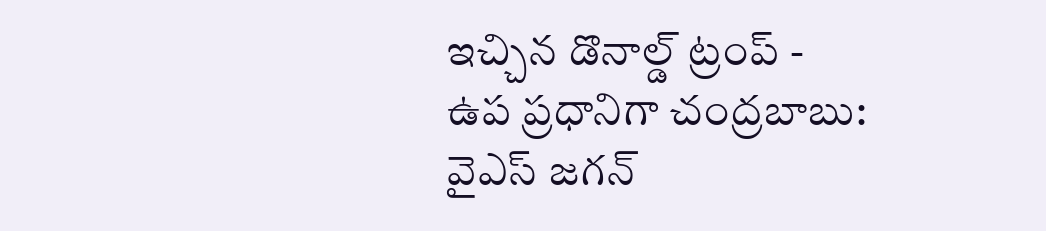ఇచ్చిన డొనాల్డ్ ట్రంప్ -
ఉప ప్రధానిగా చంద్రబాబు: వైఎస్ జగన్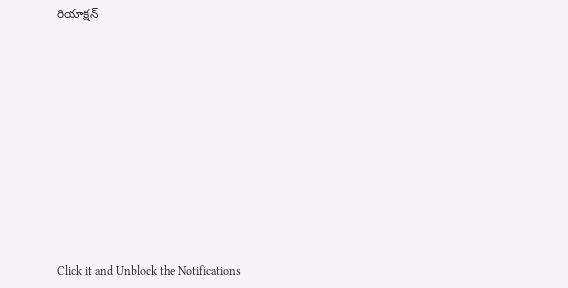రియాక్షన్












Click it and Unblock the Notifications